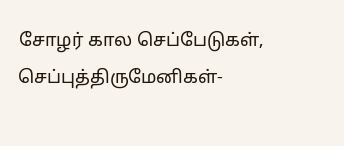சோழர் கால செப்பேடுகள், செப்புத்திருமேனிகள்-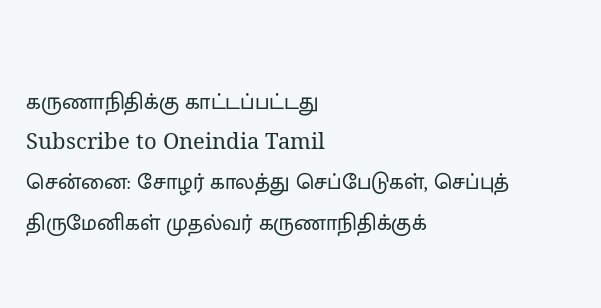கருணாநிதிக்கு காட்டப்பட்டது
Subscribe to Oneindia Tamil
சென்னை: சோழர் காலத்து செப்பேடுகள், செப்புத் திருமேனிகள் முதல்வர் கருணாநிதிக்குக்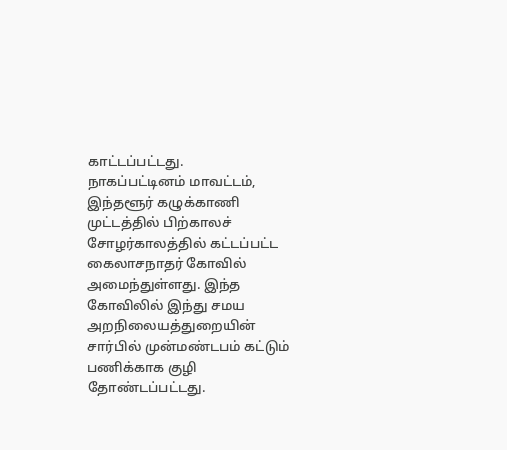காட்டப்பட்டது.
நாகப்பட்டினம் மாவட்டம், இந்தளூர் கழுக்காணி முட்டத்தில் பிற்காலச் சோழர்காலத்தில் கட்டப்பட்ட கைலாசநாதர் கோவில் அமைந்துள்ளது. இந்த கோவிலில் இந்து சமய அறநிலையத்துறையின் சார்பில் முன்மண்டபம் கட்டும் பணிக்காக குழி தோண்டப்பட்டது.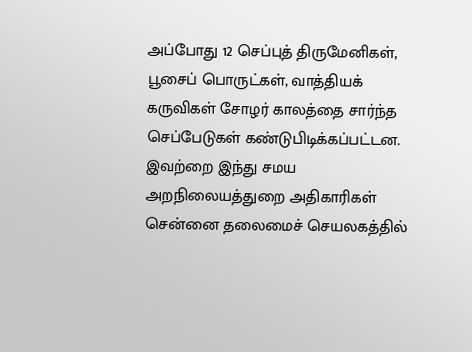அப்போது 12 செப்புத் திருமேனிகள், பூசைப் பொருட்கள், வாத்தியக் கருவிகள் சோழர் காலத்தை சார்ந்த செப்பேடுகள் கண்டுபிடிக்கப்பட்டன. இவற்றை இந்து சமய அறநிலையத்துறை அதிகாரிகள் சென்னை தலைமைச் செயலகத்தில்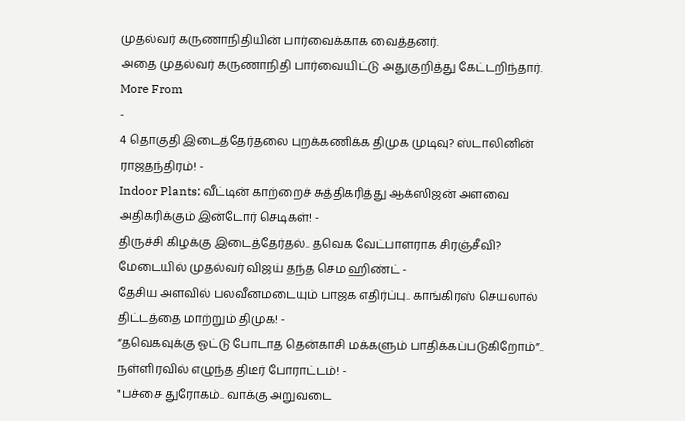முதல்வர் கருணாநிதியின் பார்வைக்காக வைத்தனர்.
அதை முதல்வர் கருணாநிதி பார்வையிட்டு அதுகுறித்து கேட்டறிந்தார்.
More From
-
4 தொகுதி இடைத்தேர்தலை புறக்கணிக்க திமுக முடிவு? ஸ்டாலினின் ராஜதந்திரம்! -
Indoor Plants: வீட்டின் காற்றைச் சுத்திகரித்து ஆக்ஸிஜன் அளவை அதிகரிக்கும் இன்டோர் செடிகள்! -
திருச்சி கிழக்கு இடைத்தேர்தல்.. தவெக வேட்பாளராக சிரஞ்சீவி? மேடையில் முதல்வர் விஜய் தந்த செம ஹிண்ட் -
தேசிய அளவில் பலவீனமடையும் பாஜக எதிர்ப்பு.. காங்கிரஸ் செயலால் திட்டத்தை மாற்றும் திமுக! -
“தவெகவுக்கு ஓட்டு போடாத தென்காசி மக்களும் பாதிக்கப்படுகிறோம்”.. நள்ளிரவில் எழுந்த திடீர் போராட்டம்! -
"பச்சை துரோகம்.. வாக்கு அறுவடை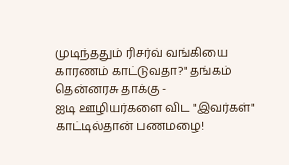முடிந்ததும் ரிசர்வ் வங்கியை காரணம் காட்டுவதா?" தங்கம் தென்னரசு தாக்கு -
ஐடி ஊழியர்களை விட "இவர்கள்" காட்டில்தான் பணமழை!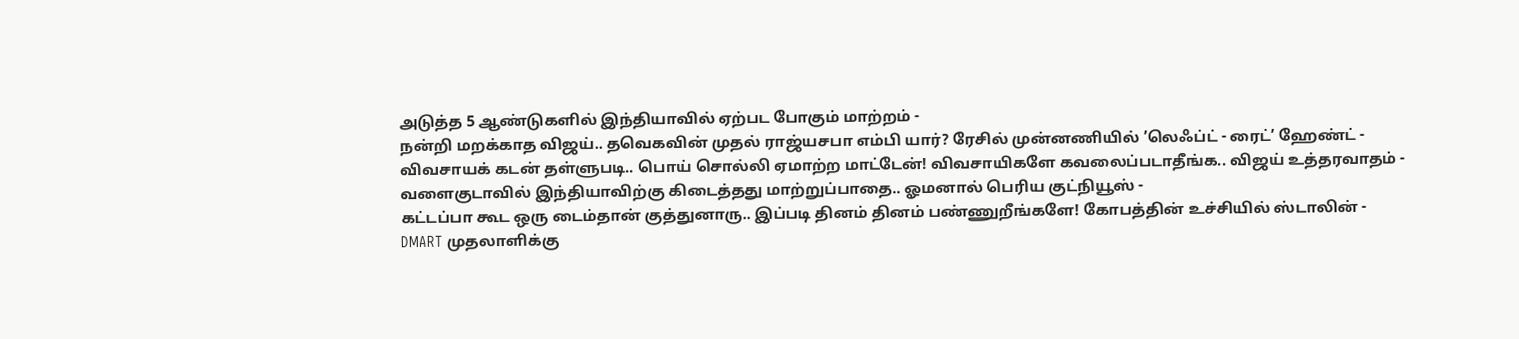அடுத்த 5 ஆண்டுகளில் இந்தியாவில் ஏற்பட போகும் மாற்றம் -
நன்றி மறக்காத விஜய்.. தவெகவின் முதல் ராஜ்யசபா எம்பி யார்? ரேசில் முன்னணியில் ’லெஃப்ட் - ரைட்’ ஹேண்ட் -
விவசாயக் கடன் தள்ளுபடி.. பொய் சொல்லி ஏமாற்ற மாட்டேன்! விவசாயிகளே கவலைப்படாதீங்க.. விஜய் உத்தரவாதம் -
வளைகுடாவில் இந்தியாவிற்கு கிடைத்தது மாற்றுப்பாதை.. ஓமனால் பெரிய குட்நியூஸ் -
கட்டப்பா கூட ஒரு டைம்தான் குத்துனாரு.. இப்படி தினம் தினம் பண்ணுறீங்களே! கோபத்தின் உச்சியில் ஸ்டாலின் -
DMART முதலாளிக்கு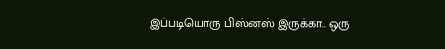இப்படியொரு பிஸ்னஸ் இருக்கா.. ஒரு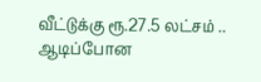வீட்டுக்கு ரூ.27.5 லட்சம் .. ஆடிப்போன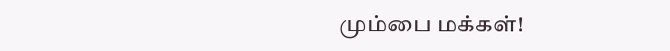மும்பை மக்கள்!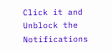Click it and Unblock the Notifications